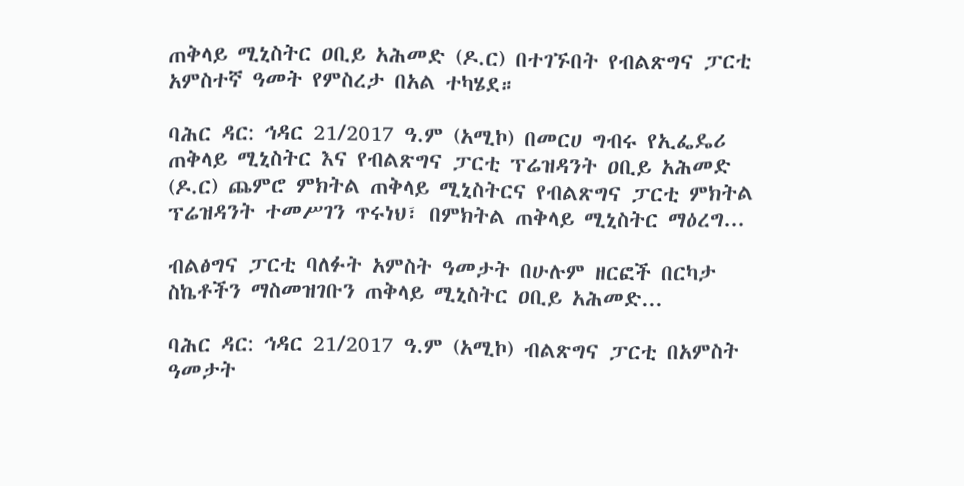ጠቅላይ ሚኒስትር ዐቢይ አሕመድ (ዶ.ር) በተገኙበት የብልጽግና ፓርቲ አምስተኛ ዓመት የምስረታ በአል ተካሄደ።

ባሕር ዳር: ኅዳር 21/2017 ዓ.ም (አሚኮ) በመርሀ ግብሩ የኢፌዴሪ ጠቅላይ ሚኒስትር እና የብልጽግና ፓርቲ ፕሬዝዳንት ዐቢይ አሕመድ (ዶ.ር) ጨምሮ ምክትል ጠቅላይ ሚኒስትርና የብልጽግና ፓርቲ ምክትል ፕሬዝዳንት ተመሥገን ጥሩነህ፣ በምክትል ጠቅላይ ሚኒስትር ማዕረግ...

ብልፅግና ፓርቲ ባለፉት አምስት ዓመታት በሁሉም ዘርፎች በርካታ ስኬቶችን ማስመዝገቡን ጠቅላይ ሚኒስትር ዐቢይ አሕመድ...

ባሕር ዳር: ኅዳር 21/2017 ዓ.ም (አሚኮ) ብልጽግና ፓርቲ በአምስት ዓመታት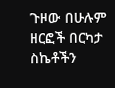ጉዞው በሁሉም ዘርፎች በርካታ ስኬቶችን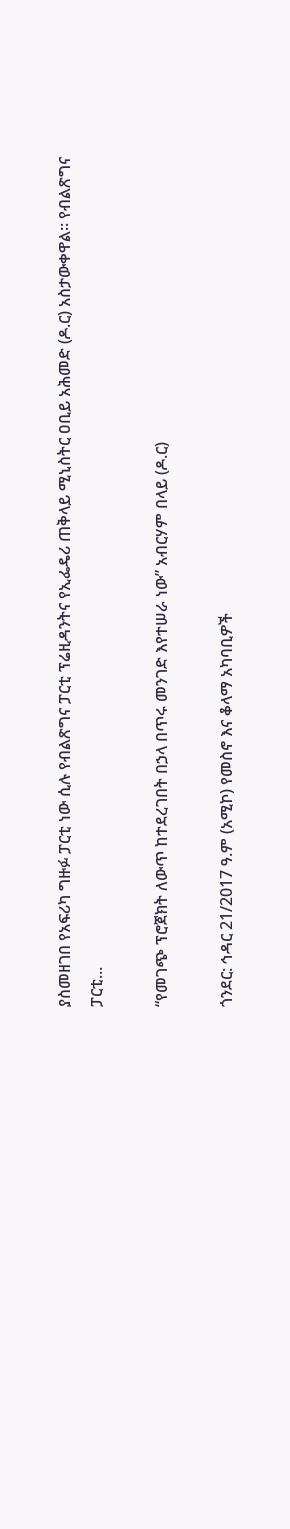ያስመዘገበ የአፍሪካ ግዙፉ ፓርቲ ነው ሲሉ የብልጽግና ፓርቲ ፕሬዚዳንትና የኢፌዴሪ ጠቅላይ ሚኒስትር ዐቢይ አሕመድ (ዶ.ር) አስታውቀዋል፡፡ የብልጽግና ፓርቲ...

“የመገጭ ፕሮጀክት ለውጥ ከተደረገበት በኃላ በጥሩ መንገድ እየተሠራ ነው” አብርሃም በላይ (ዶ.ር)

ጎንደር: ኅዳር 21/2017 ዓ.ም (አሚኮ) የመስኖ እና ቆላማ አካባቢዎች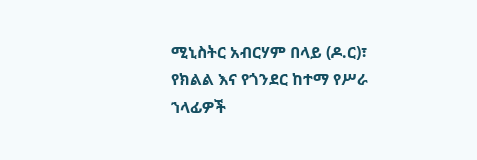ሚኒስትር አብርሃም በላይ (ዶ.ር)፣ የክልል እና የጎንደር ከተማ የሥራ ኀላፊዎች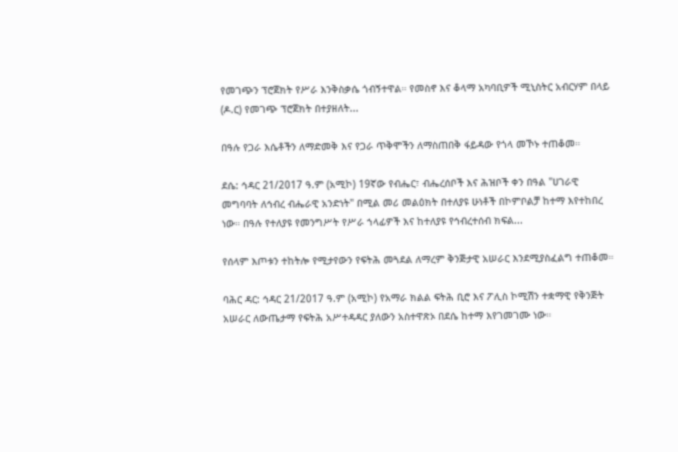የመገጭን ፕሮጀክት የሥራ እንቅስቃሴ ጎብኝተዋል። የመስኖ እና ቆላማ አካባቢዎች ሚኒስትር አብርሃም በላይ (ዶ.ር) የመገጭ ፕሮጀክት በተያዘለት...

በዓሉ የጋራ እሴቶችን ለማድመቅ እና የጋራ ጥቅሞችን ለማስጠበቅ ፋይዳው የጎላ መኾኑ ተጠቆመ።

ደሴ: ኅዳር 21/2017 ዓ.ም (አሚኮ) 19ኛው የብሔር፣ ብሔረሰቦች እና ሕዝቦች ቀን በዓል "ሀገራዊ መግባባት ለኅብረ ብሔራዊ አንድነት" በሚል መሪ መልዕክት በተለያዩ ሁነቶች በኮምቦልቻ ከተማ እየተከበረ ነው። በዓሉ የተለያዩ የመንግሥት የሥራ ኀላፊዎች እና ከተለያዩ የኅብረተሰብ ክፍል...

የሰላም እጦቱን ተከትሎ የሚታየውን የፍትሕ መጓደል ለማረም ቅንጅታዊ አሠራር እንደሚያስፈልግ ተጠቆመ።

ባሕር ዳር: ኅዳር 21/2017 ዓ.ም (አሚኮ) የአማራ ክልል ፍትሕ ቢሮ እና ፖሊስ ኮሚሽን ተቋማዊ የቅንጅት አሠራር ለውጤታማ የፍትሕ አሥተዳዳር ያለውን አስተዋጽኦ በደሴ ከተማ እየገመገሙ ነው።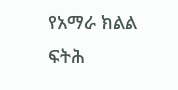የአማራ ክልል ፍትሕ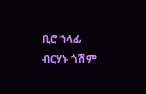ቢሮ ኀላፊ ብርሃኑ ጎሽም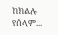ከክልሉ የሰላም...